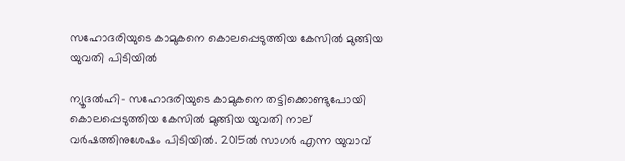സഹോദരിയുടെ കാമുകനെ കൊലപ്പെടുത്തിയ കേസില്‍ മുങ്ങിയ യുവതി പിടിയില്‍

ന്യൂദല്‍ഹി- സഹോദരിയുടെ കാമുകനെ തട്ടിക്കൊണ്ടുപോയി കൊലപ്പെടുത്തിയ കേസില്‍ മുങ്ങിയ യുവതി നാല് വര്‍ഷത്തിനുശേഷം പിടിയില്‍. 2015ല്‍ സാഗര്‍ എന്ന യുവാവ്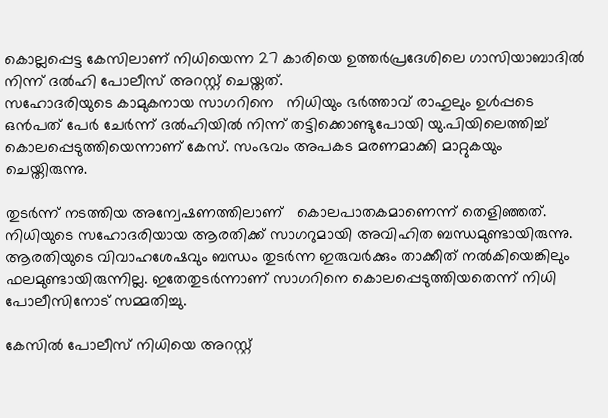കൊല്ലപ്പെട്ട കേസിലാണ് നിധിയെന്ന 27 കാരിയെ ഉത്തര്‍പ്രദേശിലെ ഗാസിയാബാദില്‍ നിന്ന് ദല്‍ഹി പോലീസ് അറസ്റ്റ് ചെയ്തത്.
സഹോദരിയുടെ കാമുകനായ സാഗറിനെ   നിധിയും ഭര്‍ത്താവ് രാഹുലും ഉള്‍പ്പടെ ഒന്‍പത് പേര്‍ ചേര്‍ന്ന് ദല്‍ഹിയില്‍ നിന്ന് തട്ടിക്കൊണ്ടുപോയി യു.പിയിലെത്തിച്ച് കൊലപ്പെടുത്തിയെന്നാണ് കേസ്. സംഭവം അപകട മരണമാക്കി മാറ്റുകയും ചെയ്തിരുന്നു.

തുടര്‍ന്ന് നടത്തിയ അന്വേഷണത്തിലാണ്   കൊലപാതകമാണെന്ന് തെളിഞ്ഞത്. നിധിയുടെ സഹോദരിയായ ആരതിക്ക് സാഗറുമായി അവിഹിത ബന്ധമുണ്ടായിരുന്നു. ആരതിയുടെ വിവാഹശേഷവും ബന്ധം തുടര്‍ന്ന ഇരുവര്‍ക്കും താക്കീത് നല്‍കിയെങ്കിലും ഫലമുണ്ടായിരുന്നില്ല. ഇതേതുടര്‍ന്നാണ് സാഗറിനെ കൊലപ്പെടുത്തിയതെന്ന് നിധി പോലീസിനോട് സമ്മതിച്ചു.

കേസില്‍ പോലീസ് നിധിയെ അറസ്റ്റ്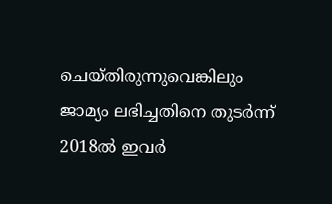ചെയ്തിരുന്നുവെങ്കിലും ജാമ്യം ലഭിച്ചതിനെ തുടര്‍ന്ന് 2018ല്‍ ഇവര്‍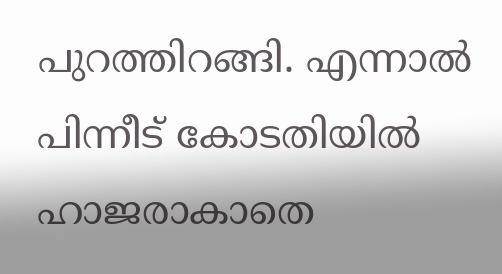പുറത്തിറങ്ങി. എന്നാല്‍ പിന്നീട് കോടതിയില്‍ ഹാജരാകാതെ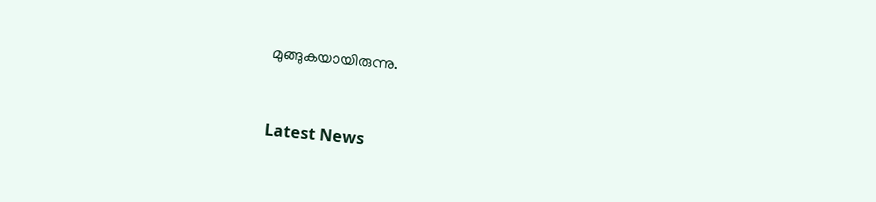മുങ്ങുകയായിരുന്നു.



Latest News